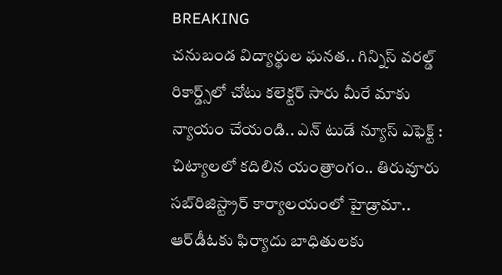BREAKING
చనుబండ విద్యార్థుల ఘనత.. గిన్నిస్ వరల్డ్ రికార్డ్స్‌లో చోటు కలెక్టర్ సారు మీరే మాకు న్యాయం చేయండి.. ఎన్ టుడే న్యూస్ ఎఫెక్ట్ : చిట్యాలలో కదిలిన యంత్రాంగం.. తిరువూరు సబ్‌రిజిస్ట్రార్ కార్యాలయంలో హైడ్రామా.. ఆర్‌డీఓకు ఫిర్యాదు బాధితులకు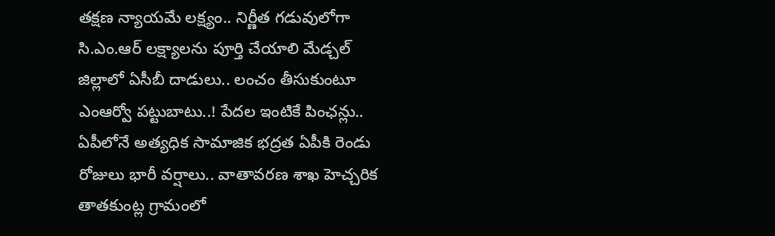తక్షణ న్యాయమే లక్ష్యం.. నిర్ణీత గడువులోగా సి.ఎం.ఆర్ లక్ష్యాలను పూర్తి చేయాలి మేడ్చల్ జిల్లాలో ఏసీబీ దాడులు.. లంచం తీసుకుంటూ ఎంఆర్వో పట్టుబాటు..! పేదల ఇంటికే పింఛన్లు.. ఏపీలోనే అత్యధిక సామాజిక భద్రత ఏపీకి రెండు రోజులు భారీ వర్షాలు.. వాతావరణ శాఖ హెచ్చరిక తాతకుంట్ల గ్రామంలో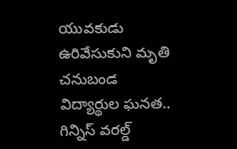యువకుడు ఉరివేసుకుని మృతి చనుబండ విద్యార్థుల ఘనత.. గిన్నిస్ వరల్డ్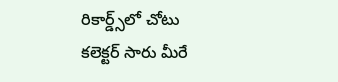రికార్డ్స్‌లో చోటు కలెక్టర్ సారు మీరే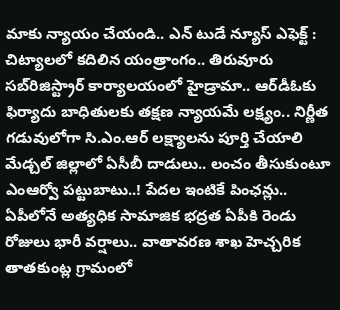మాకు న్యాయం చేయండి.. ఎన్ టుడే న్యూస్ ఎఫెక్ట్ : చిట్యాలలో కదిలిన యంత్రాంగం.. తిరువూరు సబ్‌రిజిస్ట్రార్ కార్యాలయంలో హైడ్రామా.. ఆర్‌డీఓకు ఫిర్యాదు బాధితులకు తక్షణ న్యాయమే లక్ష్యం.. నిర్ణీత గడువులోగా సి.ఎం.ఆర్ లక్ష్యాలను పూర్తి చేయాలి మేడ్చల్ జిల్లాలో ఏసీబీ దాడులు.. లంచం తీసుకుంటూ ఎంఆర్వో పట్టుబాటు..! పేదల ఇంటికే పింఛన్లు.. ఏపీలోనే అత్యధిక సామాజిక భద్రత ఏపీకి రెండు రోజులు భారీ వర్షాలు.. వాతావరణ శాఖ హెచ్చరిక తాతకుంట్ల గ్రామంలో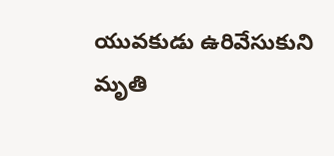యువకుడు ఉరివేసుకుని మృతి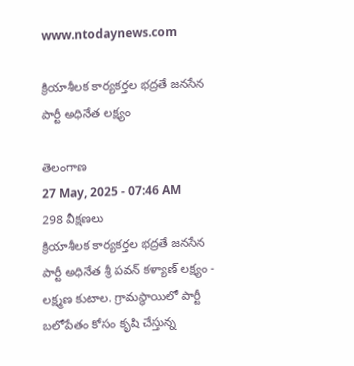www.ntodaynews.com

క్రియాశీలక కార్యకర్తల భద్రతే జనసేన పార్టీ అధినేత లక్ష్యం

తెలంగాణ
27 May, 2025 - 07:46 AM
298 వీక్షణలు
క్రియాశీలక కార్యకర్తల భద్రతే జనసేన పార్టీ అధినేత శ్రీ పవన్ కళ్యాణ్ లక్ష్యం - లక్ష్మణ కుటాల. గ్రామస్థాయిలో పార్టీ బలోపేతం కోసం కృషి చేస్తున్న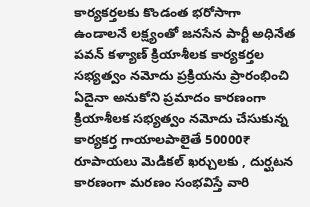కార్యకర్తలకు కొండంత భరోసాగా ఉండాలనే లక్ష్యంతో జనసేన పార్టీ అధినేత పవన్ కళ్యాణ్ క్రియాశీలక కార్యకర్తల సభ్యత్వం నమోదు ప్రక్రియను ప్రారంభించి ఏదైనా అనుకోని ప్రమాదం కారణంగా క్రియాశీలక సభ్యత్వం నమోదు చేసుకున్న కార్యకర్త గాయాలపాలైతే 50000₹ రూపాయలు మెడికల్ ఖర్చులకు , దుర్ఘటన కారణంగా మరణం సంభవిస్తే వారి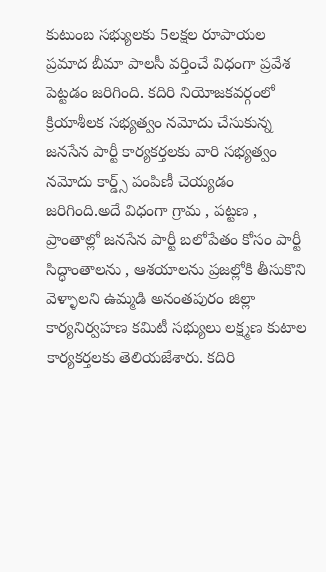కుటుంబ సభ్యులకు 5లక్షల రూపాయల ప్రమాద బీమా పాలసీ వర్తించే విధంగా ప్రవేశ పెట్టడం జరిగింది. కదిరి నియోజకవర్గంలో క్రియాశీలక సభ్యత్వం నమోదు చేసుకున్న జనసేన పార్టీ కార్యకర్తలకు వారి సభ్యత్వం నమోదు కార్డ్స్ పంపిణీ చెయ్యడం జరిగింది.అదే విధంగా గ్రామ , పట్టణ , ప్రాంతాల్లో జనసేన పార్టీ బలోపేతం కోసం పార్టీ సిద్ధాంతాలను , ఆశయాలను ప్రజల్లోకి తీసుకొని వెళ్ళాలని ఉమ్మడి అనంతపురం జిల్లా కార్యనిర్వహణ కమిటీ సభ్యులు లక్ష్మణ కుటాల కార్యకర్తలకు తెలియజేశారు. కదిరి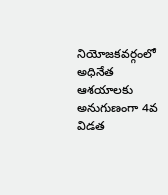నియోజకవర్గంలో అధినేత ఆశయాలకు అనుగుణంగా 4వ విడత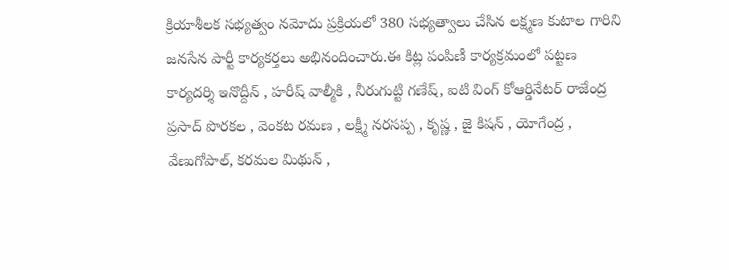క్రియాశీలక సభ్యత్వం నమోదు ప్రక్రియలో 380 సభ్యత్వాలు చేసిన లక్ష్మణ కుటాల గారిని జనసేన పార్టీ కార్యకర్తలు అభినందించారు.ఈ కిట్ల పంపిణీ కార్యక్రమంలో పట్టణ కార్యదర్శి ఇనొద్దీన్ , హరీష్ వాల్మీకి , నీరుగుట్టి గణేష్, ఐటి వింగ్ కోఆర్డినేటర్ రాజేంద్ర ప్రసాద్ పొరకల , వెంకట రమణ , లక్ష్మీ నరసప్ప , కృష్ణ , జై కిషన్ , యోగేంద్ర , వేణుగోపాల్, కరమల మిథున్ ,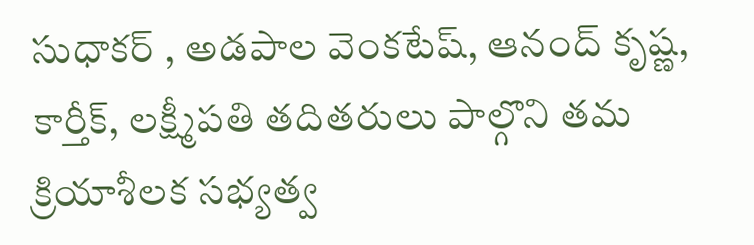సుధాకర్ , అడపాల వెంకటేష్, ఆనంద్ కృష్ణ, కార్తీక్, లక్ష్మీపతి తదితరులు పాల్గొని తమ క్రియాశీలక సభ్యత్వ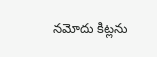నమోదు కిట్లను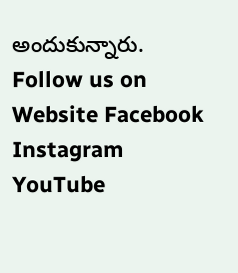అందుకున్నారు. Follow us on Website Facebook Instagram YouTube